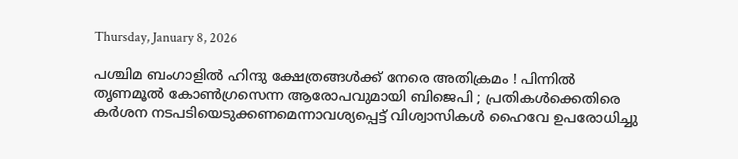Thursday, January 8, 2026

പശ്ചിമ ബംഗാളിൽ ഹിന്ദു ക്ഷേത്രങ്ങൾക്ക് നേരെ അതിക്രമം ! പിന്നിൽ തൃണമൂൽ കോൺഗ്രസെന്ന ആരോപവുമായി ബിജെപി ; പ്രതികൾക്കെതിരെ കർശന നടപടിയെടുക്കണമെന്നാവശ്യപ്പെട്ട് വിശ്വാസികൾ ഹൈവേ ഉപരോധിച്ചു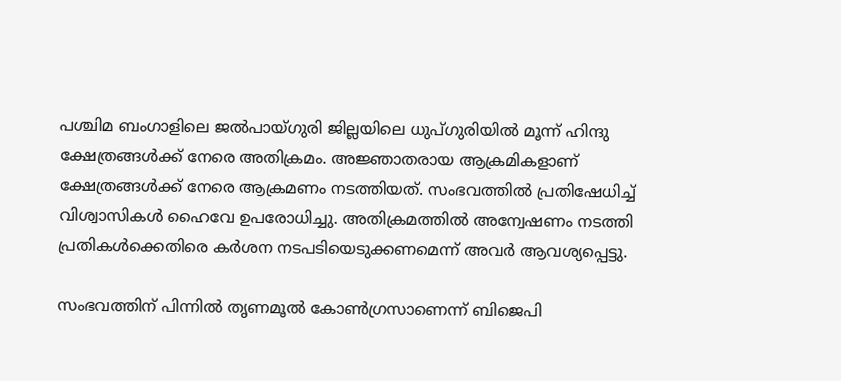പശ്ചിമ ബംഗാളിലെ ജൽപായ്ഗുരി ജില്ലയിലെ ധുപ്ഗുരിയിൽ മൂന്ന് ഹിന്ദു ക്ഷേത്രങ്ങൾക്ക് നേരെ അതിക്രമം. അജ്ഞാതരായ ആക്രമികളാണ് ക്ഷേത്രങ്ങൾക്ക് നേരെ ആക്രമണം നടത്തിയത്. സംഭവത്തിൽ പ്രതിഷേധിച്ച് വിശ്വാസികൾ ഹൈവേ ഉപരോധിച്ചു. അതിക്രമത്തിൽ അന്വേഷണം നടത്തി പ്രതികൾക്കെതിരെ കർശന നടപടിയെടുക്കണമെന്ന് അവർ ആവശ്യപ്പെട്ടു.

സംഭവത്തിന് പിന്നിൽ തൃണമൂൽ കോൺഗ്രസാണെന്ന് ബിജെപി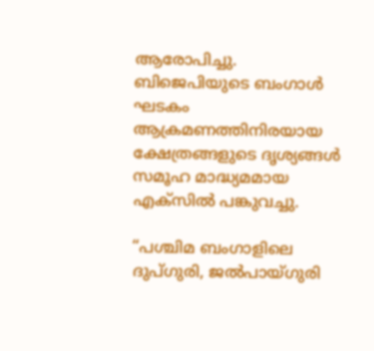ആരോപിച്ചു. ബിജെപിയുടെ ബംഗാൾ ഘടകം ആക്രമണത്തിനിരയായ ക്ഷേത്രങ്ങളുടെ ദൃശ്യങ്ങൾ സമൂഹ മാദ്ധ്യമമായ എക്സിൽ പങ്കുവച്ചു.

“പശ്ചിമ ബംഗാളിലെ ദുപ്ഗുരി, ജൽപായ്ഗുരി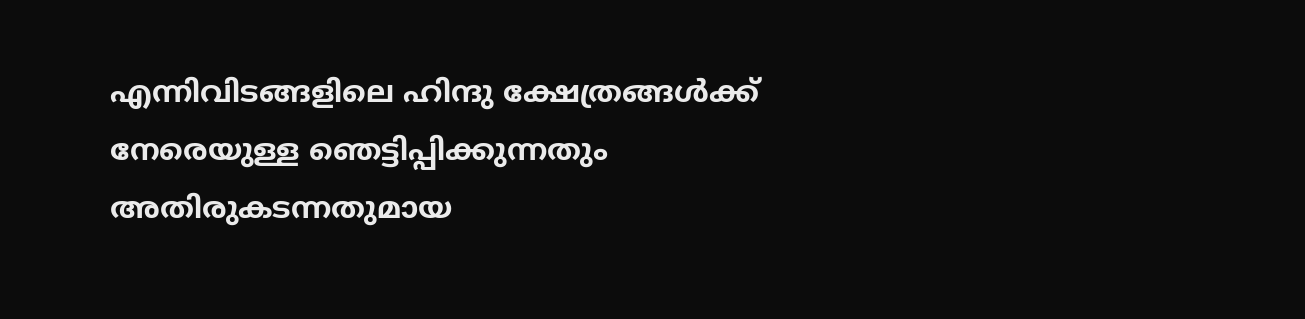എന്നിവിടങ്ങളിലെ ഹിന്ദു ക്ഷേത്രങ്ങൾക്ക് നേരെയുള്ള ഞെട്ടിപ്പിക്കുന്നതും അതിരുകടന്നതുമായ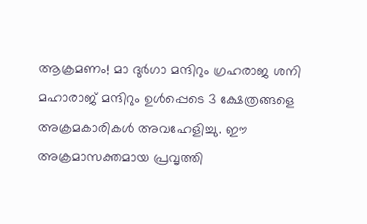ആക്രമണം! മാ ദുർഗാ മന്ദിറും ഗ്രഹരാജ ശനി മഹാരാജ് മന്ദിറും ഉൾപ്പെടെ 3 ക്ഷേത്രങ്ങളെ അക്രമകാരികൾ അവഹേളിച്ചു. ഈ അക്രമാസക്തമായ പ്രവൃത്തി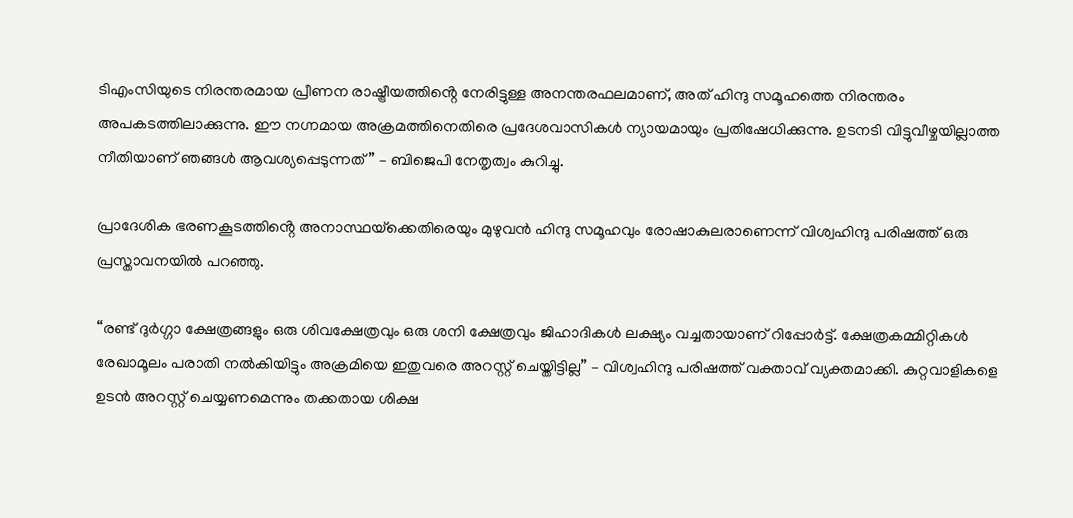ടിഎംസിയുടെ നിരന്തരമായ പ്രീണന രാഷ്ട്രീയത്തിൻ്റെ നേരിട്ടുള്ള അനന്തരഫലമാണ്, അത് ഹിന്ദു സമൂഹത്തെ നിരന്തരം അപകടത്തിലാക്കുന്നു. ഈ നഗ്നമായ അക്രമത്തിനെതിരെ പ്രദേശവാസികൾ ന്യായമായും പ്രതിഷേധിക്കുന്നു. ഉടനടി വിട്ടുവീഴ്ചയില്ലാത്ത നീതിയാണ് ഞങ്ങൾ ആവശ്യപ്പെടുന്നത്” – ബിജെപി നേതൃത്വം കുറിച്ചു.

പ്രാദേശിക ഭരണകൂടത്തിൻ്റെ അനാസ്ഥയ്‌ക്കെതിരെയും മുഴുവൻ ഹിന്ദു സമൂഹവും രോഷാകുലരാണെന്ന് വിശ്വഹിന്ദു പരിഷത്ത് ഒരു പ്രസ്താവനയിൽ പറഞ്ഞു.

“രണ്ട് ദുർഗ്ഗാ ക്ഷേത്രങ്ങളും ഒരു ശിവക്ഷേത്രവും ഒരു ശനി ക്ഷേത്രവും ജിഹാദികൾ ലക്ഷ്യം വച്ചതായാണ് റിപ്പോർട്ട്. ക്ഷേത്രകമ്മിറ്റികൾ രേഖാമൂലം പരാതി നൽകിയിട്ടും അക്രമിയെ ഇതുവരെ അറസ്റ്റ് ചെയ്തിട്ടില്ല” – വിശ്വഹിന്ദു പരിഷത്ത് വക്താവ് വ്യക്തമാക്കി. കുറ്റവാളികളെ ഉടൻ അറസ്റ്റ് ചെയ്യണമെന്നും തക്കതായ ശിക്ഷ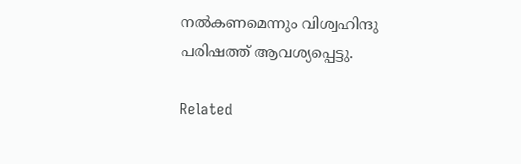നൽകണമെന്നും വിശ്വഹിന്ദു പരിഷത്ത് ആവശ്യപ്പെട്ടു.

Related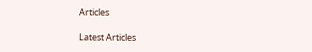Articles

Latest Articles